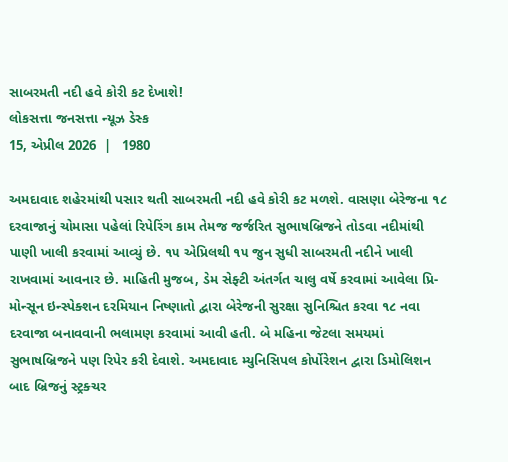સાબરમતી નદી હવે કોરી કટ દેખાશે!
લોકસત્તા જનસત્તા ન્યૂઝ ડેસ્ક
15, એપ્રીલ 2026  |   1980

અમદાવાદ શહેરમાંથી પસાર થતી સાબરમતી નદી હવે કોરી કટ મળશે. વાસણા બેરેજના ૧૮ દરવાજાનું ચોમાસા પહેલાં રિપેરિંગ કામ તેમજ જર્જરિત સુભાષબ્રિજને તોડવા નદીમાંથી પાણી ખાલી કરવામાં આવ્યું છે. ૧૫ એપ્રિલથી ૧૫ જુન સુધી સાબરમતી નદીને ખાલી રાખવામાં આવનાર છે. માહિતી મુજબ, ડેમ સેફ્ટી અંતર્ગત ચાલુ વર્ષે કરવામાં આવેલા પ્રિ-મોન્સૂન ઇન્સ્પેક્શન દરમિયાન નિષ્ણાતો દ્વારા બેરેજની સુરક્ષા સુનિશ્ચિત કરવા ૧૮ નવા દરવાજા બનાવવાની ભલામણ કરવામાં આવી હતી. બે મહિના જેટલા સમયમાં સુભાષબ્રિજને પણ રિપેર કરી દેવાશે. અમદાવાદ મ્યુનિસિપલ કોર્પોરેશન દ્વારા ડિમોલિશન બાદ બ્રિજનું સ્ટ્રક્ચર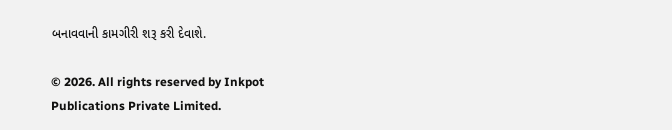બનાવવાની કામગીરી શરૂ કરી દેવાશે.

© 2026. All rights reserved by Inkpot Publications Private Limited.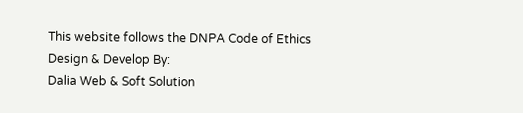This website follows the DNPA Code of Ethics
Design & Develop By:
Dalia Web & Soft Solution